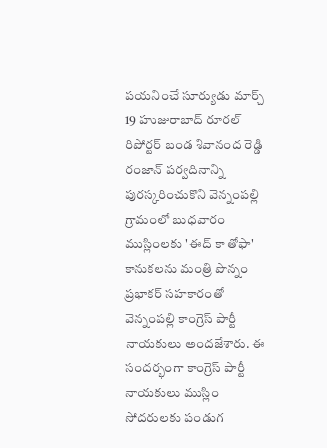పయనించే సూర్యుడు మార్చ్ 19 హుజురాబాద్ రూరల్ రిపోర్టర్ బండ శివానంద రెడ్డి రంజాన్ పర్వదినాన్ని పురస్కరించుకొని వెన్నంపల్లి గ్రామంలో బుధవారం ముస్లింలకు 'ఈద్ కా తోఫా' కానుకలను మంత్రి పొన్నం ప్రభాకర్ సహకారంతో వెన్నంపల్లి కాంగ్రెస్ పార్టీ నాయకులు అందజేశారు. ఈ సందర్భంగా కాంగ్రెస్ పార్టీ నాయకులు ముస్లిం సోదరులకు పండుగ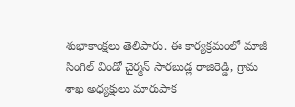శుభాకాంక్షలు తెలిపారు. ఈ కార్యక్రమంలో మాజీ సింగిల్ విండో చైర్మన్ సారబుడ్ల రాజిరెడ్డి, గ్రామ శాఖ అధ్యక్షులు మారుపాక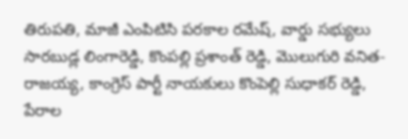తిరుపతి, మాజీ ఎంపిటిసి పరకాల రమేష్, వార్డు సభ్యులు సారబుడ్ల లింగారెడ్డి, కొంపల్లి ప్రశాంత్ రెడ్డి, మొలుగురి వనిత- రాజయ్య, కాంగ్రెస్ పార్టీ నాయకులు కొంపెల్లి సుధాకర్ రెడ్డి, పేరాల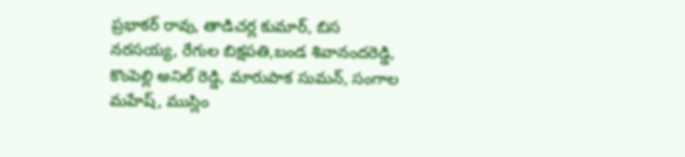ప్రభాకర్ రావు, తాడిచర్ల కుమార్, బిస నరసయ్య, రేగుల బిక్షపతి,బండ శివానందరెడ్డి, కొంపెల్లి అనిల్ రెడ్డి, మారుపాక సుమన్, సంగాల మహేష్, ముస్లిం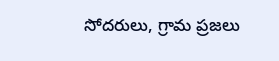సోదరులు, గ్రామ ప్రజలు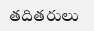తదితరులు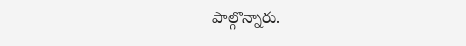పాల్గొన్నారు.